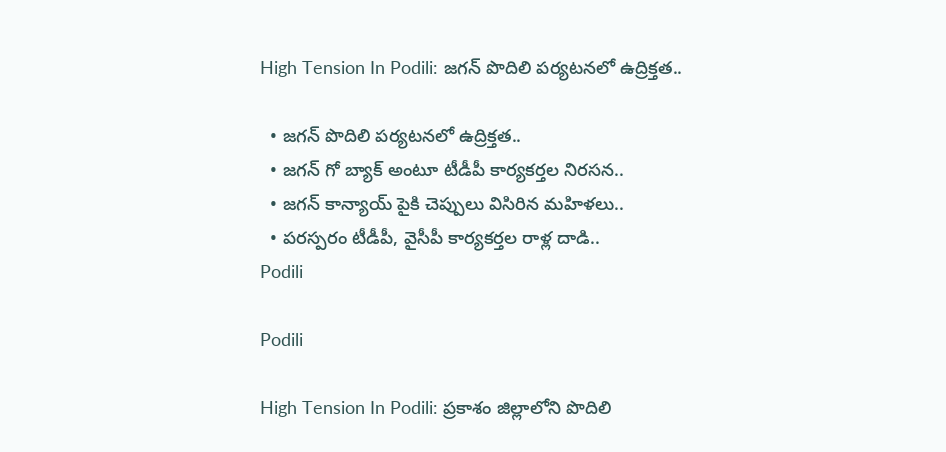High Tension In Podili: జగన్ పొదిలి పర్యటనలో ఉద్రిక్తత..

  • జగన్ పొదిలి పర్యటనలో ఉద్రిక్తత..
  • జగన్ గో బ్యాక్ అంటూ టీడీపీ కార్యకర్తల నిరసన..
  • జగన్ కాన్యాయ్ పైకి చెప్పులు విసిరిన మహిళలు..
  • పరస్పరం టీడీపీ, వైసీపీ కార్యకర్తల రాళ్ల దాడి..
Podili

Podili

High Tension In Podili: ప్రకాశం జిల్లాలోని పొదిలి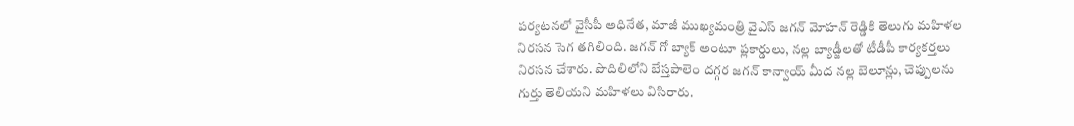పర్యటనలో వైసీపీ అధినేత, మాజీ ముఖ్యమంత్రి వైఎస్ జగన్ మోహన్ రెడ్డికి తెలుగు మహిళల నిరసన సెగ తగిలింది. జగన్ గో బ్యాక్ అంటూ ప్లకార్డులు, నల్ల బ్యాడ్జీలతో టీడీపీ కార్యకర్తలు నిరసన చేశారు. పొదిలిలోని బేస్తపాలెం దగ్గర జగన్ కాన్వాయ్ మీద నల్ల బెలూన్లు, చెప్పులను గుర్తు తెలియని మహిళలు విసిరారు.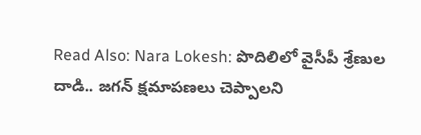Read Also: Nara Lokesh: పొదిలిలో వైసీపీ శ్రేణుల దాడి.. జగన్ క్షమాపణలు చెప్పాలని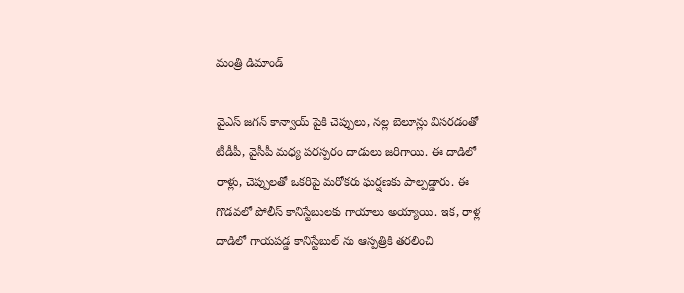మంత్రి డిమాండ్

వైఎస్ జగన్ కాన్వాయ్ పైకి చెప్పులు, నల్ల బెలూన్లు విసరడంతో టీడీపీ, వైసీపీ మధ్య పరస్పరం దాడులు జరిగాయి. ఈ దాడిలో రాళ్లు, చెప్పులతో ఒకరిపై మరోకరు ఘర్షణకు పాల్పడ్డారు. ఈ గొడవలో పోలీస్ కానిస్టేబులకు గాయాలు అయ్యాయి. ఇక, రాళ్ల దాడిలో గాయపడ్డ కానిస్టేబుల్ ను ఆస్పత్రికి తరలించి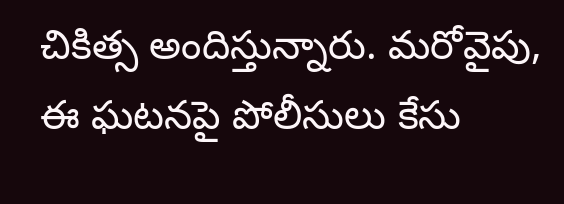చికిత్స అందిస్తున్నారు. మరోవైపు, ఈ ఘటనపై పోలీసులు కేసు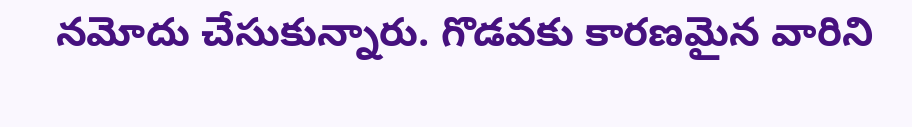నమోదు చేసుకున్నారు. గొడవకు కారణమైన వారిని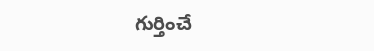గుర్తించే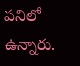పనిలో ఉన్నారు.